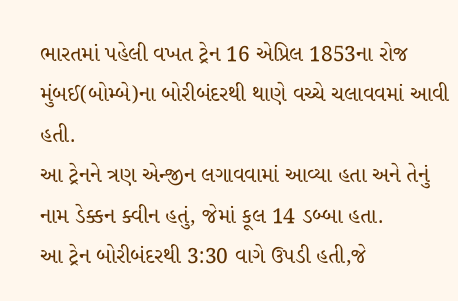ભારતમાં પહેલી વખત ટ્રેન 16 એપ્રિલ 1853ના રોજ મુંબઈ(બોમ્બે)ના બોરીબંદરથી થાણે વચ્ચે ચલાવવમાં આવી હતી.
આ ટ્રેનને ત્રણ એન્જીન લગાવવામાં આવ્યા હતા અને તેનું નામ ડેક્કન ક્વીન હતું, જેમાં કૂલ 14 ડબ્બા હતા.
આ ટ્રેન બોરીબંદરથી 3:30 વાગે ઉપડી હતી,જે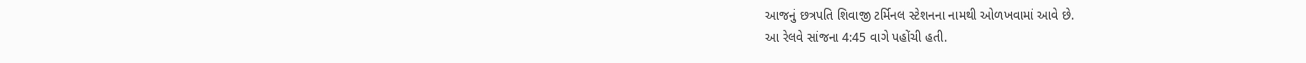આજનું છત્રપતિ શિવાજી ટર્મિનલ સ્ટેશનના નામથી ઓળખવામાં આવે છે.
આ રેલવે સાંજના 4:45 વાગે પહોંચી હતી.